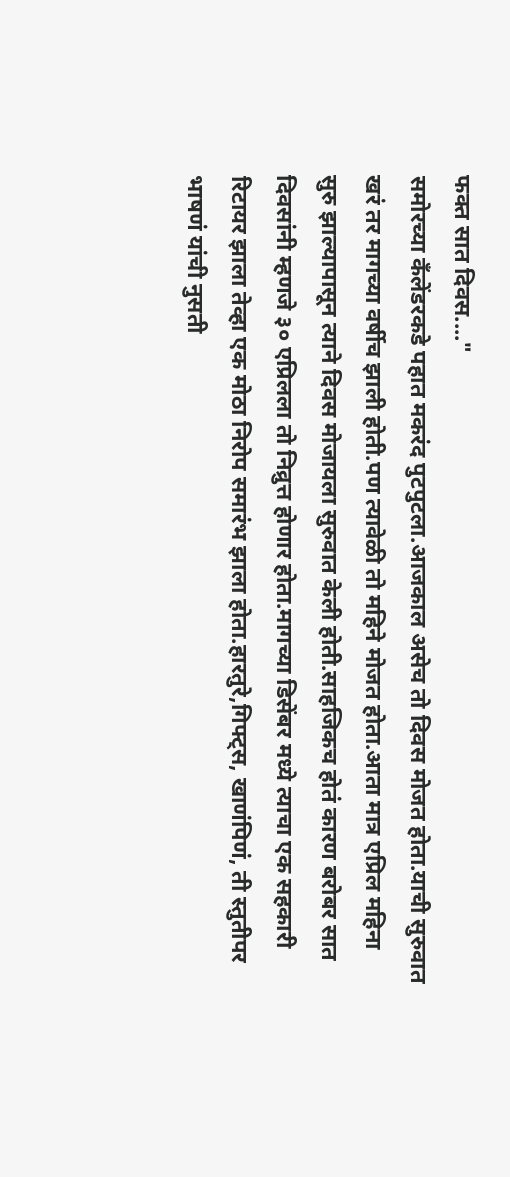फक्त सात दिवस...."
समोरच्या कँलेंडरकडे पहात मकरंद पुटपुटला.आजकाल असेच तो दिवस मोजत होता.याची सुरुवात खरं तर मागच्या वर्षीच झाली होती.पण त्यावेळी तो महिने मोजत होता.आता मात्र एप्रिल महिना सुरु झाल्यापासून त्याने दिवस मोजायला सुरुवात केली होती.साहजिकच होतं कारण बरोबर सात दिवसांनी म्हणजे ३० एप्रिलला तो निव्रुत्त होणार होता.मागच्या डिसेंबर मध्ये त्याचा एक सहकारी रिटायर झाला तेव्हा एक मोठा निरोप समारंभ झाला होता.हारतुरे,गिफ्ट्स, खाणंपिणं, ती स्तुतीपर भाषणं यांची नुसती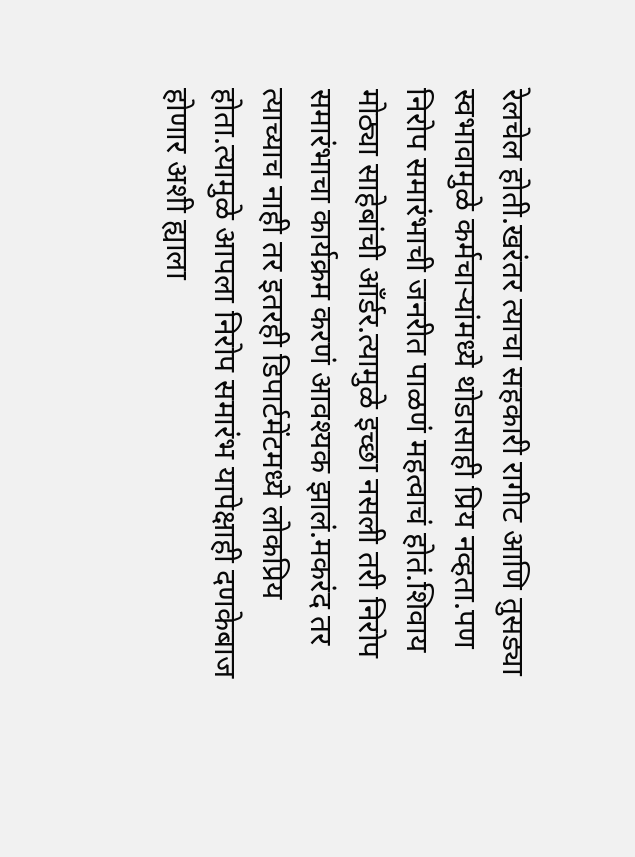रेलचेल होती.खरंतर त्याचा सहकारी रागीट आणि तुसड्या स्वभावामुळे कर्मचाऱ्यांमध्ये थोडासाही प्रिय नव्हता.पण निरोप समारंभाची जनरीत पाळणं महत्वाचं होतं.शिवाय मोठ्या साहेबांची आँर्डर.त्यामुळे इच्छा नसली तरी निरोप समारंभाचा कार्यक्रम करणं आवश्यक झालं.मकरंद तर त्याच्याच नाही तर इतरही डिपार्टमेंटमध्ये लोकप्रिय होता.त्यामुळे आपला निरोप समारंभ यापेक्षाही दणकेबाज होणार अशी ह्याला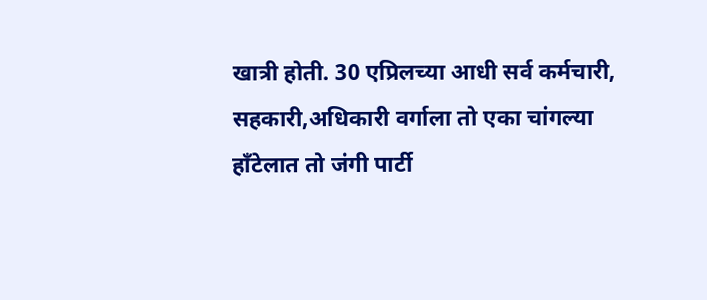खात्री होती. 30 एप्रिलच्या आधी सर्व कर्मचारी, सहकारी,अधिकारी वर्गाला तो एका चांगल्या हाँटेलात तो जंगी पार्टी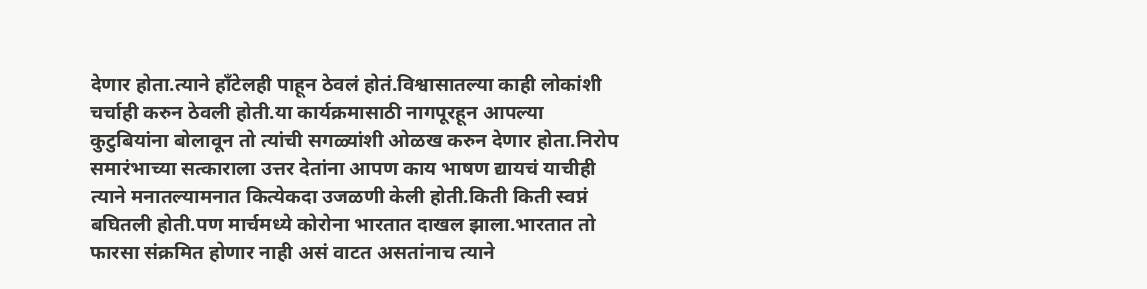देणार होता.त्याने हाँटेलही पाहून ठेवलं होतं.विश्वासातल्या काही लोकांशी चर्चाही करुन ठेवली होती.या कार्यक्रमासाठी नागपूरहून आपल्या कुटुबियांना बोलावून तो त्यांची सगळ्यांशी ओळख करुन देणार होता.निरोप समारंभाच्या सत्काराला उत्तर देतांना आपण काय भाषण द्यायचं याचीही त्याने मनातल्यामनात कित्येकदा उजळणी केली होती.किती किती स्वप्नं बघितली होती.पण मार्चमध्ये कोरोना भारतात दाखल झाला.भारतात तो फारसा संक्रमित होणार नाही असं वाटत असतांनाच त्याने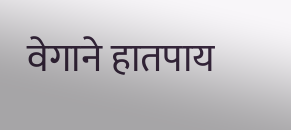वेगाने हातपाय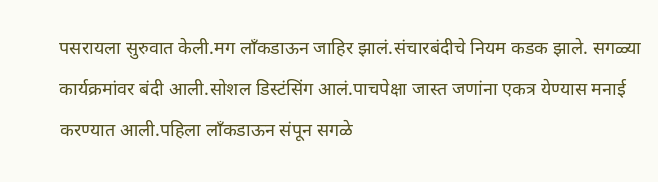पसरायला सुरुवात केली.मग लाँकडाऊन जाहिर झालं.संचारबंदीचे नियम कडक झाले. सगळ्या कार्यक्रमांवर बंदी आली.सोशल डिस्टंसिंग आलं.पाचपेक्षा जास्त जणांना एकत्र येण्यास मनाई करण्यात आली.पहिला लाँकडाऊन संपून सगळे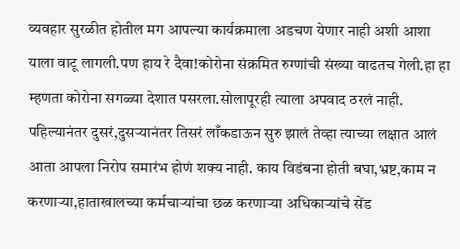व्यवहार सुरळीत होतील मग आपल्या कार्यक्रमाला अडचण येणार नाही अशी आशा याला वाटू लागली.पण हाय रे दैवा!कोरोना संक्रमित रुग्णांची संख्या वाढतच गेली.हा हा म्हणता कोरोना सगळ्या देशात पसरला.सोलापूरही त्याला अपवाद ठरलं नाही. पहिल्यानंतर दुसरं,दुसऱ्यानंतर तिसरं लाँकडाऊन सुरु झालं तेव्हा त्याच्या लक्षात आलं आता आपला निरोप समारंभ होणं शक्य नाही. काय विडंबना होती बघा,भ्रष्ट,काम न करणाऱ्या,हाताखालच्या कर्मचाऱ्यांचा छळ करणाऱ्या अधिकाऱ्यांचे सेंड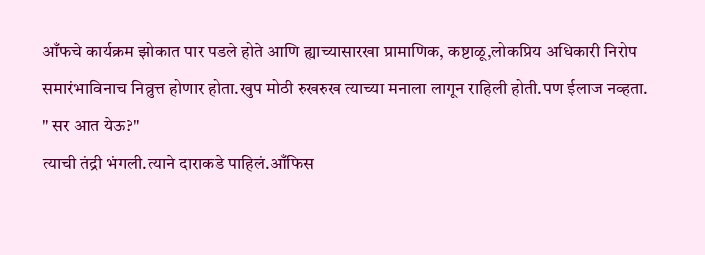आँफचे कार्यक्रम झोकात पार पडले होते आणि ह्याच्यासारखा प्रामाणिक, कष्टाळू,लोकप्रिय अधिकारी निरोप समारंभाविनाच निव्रुत्त होणार होता.खुप मोठी रुखरुख त्याच्या मनाला लागून राहिली होती.पण ईलाज नव्हता.
" सर आत येऊ?"
त्याची तंद्री भंगली.त्याने दाराकडे पाहिलं.आँफिस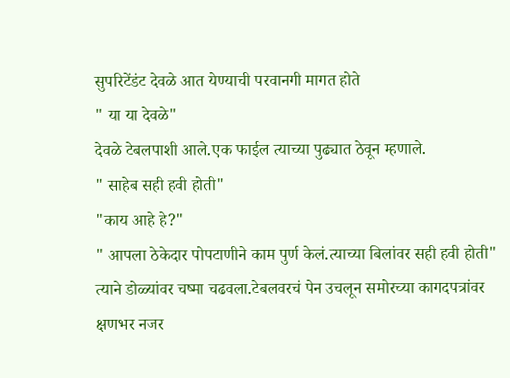सुपरिटेंडंट देवळे आत येण्याची परवानगी मागत होते
" या या देवळे"
देवळे टेबलपाशी आले.एक फाईल त्याच्या पुढ्यात ठेवून म्हणाले.
" साहेब सही हवी होती"
"काय आहे हे?"
" आपला ठेकेदार पोपटाणीने काम पुर्ण केलं.त्याच्या बिलांवर सही हवी होती"
त्याने डोळ्यांवर चष्मा चढवला.टेबलवरचं पेन उचलून समोरच्या कागदपत्रांवर क्षणभर नजर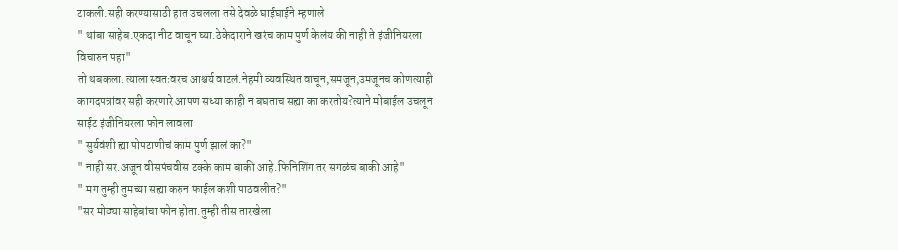टाकली.सही करण्यासाठी हात उचलला तसे देवळे घाईघाईने म्हणाले
" थांबा साहेब.एकदा नीट वाचून घ्या.ठेकेदाराने खरंच काम पुर्ण केलंय की नाही ते इंजीनियरला विचारुन पहा"
तो थबकला.त्याला स्वतःवरच आश्चर्य वाटलं.नेहमी व्यवस्थित वाचून,समजून,उमजूनच कोणत्याही कागदपत्रांवर सही करणारे आपण सध्या काही न बघताच सह्या का करतोय?त्याने मोबाईल उचलून साईट इंजीनियरला फोन लावला
" सुर्यवंशी ह्या पोपटाणीचं काम पुर्ण झालं का?"
" नाही सर.अजून वीसपंचवीस टक्के काम बाकी आहे.फिनिशिंग तर सगळंच बाकी आहे"
" मग तुम्ही तुमच्या सह्या करुन फाईल कशी पाठवलीत?"
"सर मोठ्या साहेबांचा फोन होता.तुम्ही तीस तारखेला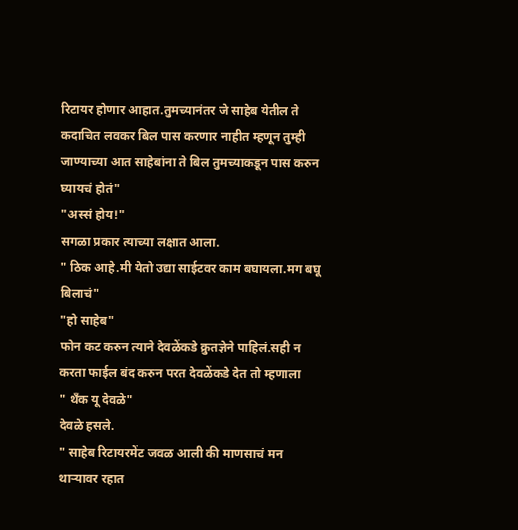रिटायर होणार आहात.तुमच्यानंतर जे साहेब येतील ते कदाचित लवकर बिल पास करणार नाहीत म्हणून तुम्ही जाण्याच्या आत साहेबांना ते बिल तुमच्याकडून पास करुन घ्यायचं होतं"
"अस्सं होय!"
सगळा प्रकार त्याच्या लक्षात आला.
" ठिक आहे.मी येतो उद्या साईटवर काम बघायला.मग बघू बिलाचं"
"हो साहेब"
फोन कट करुन त्याने देवळेंकडे क्रुतज्ञेने पाहिलं.सही न करता फाईल बंद करुन परत देवळेंकडे देत तो म्हणाला
" थँक यू देवळे"
देवळे हसले.
" साहेब रिटायरमेंट जवळ आली की माणसाचं मन थाऱ्यावर रहात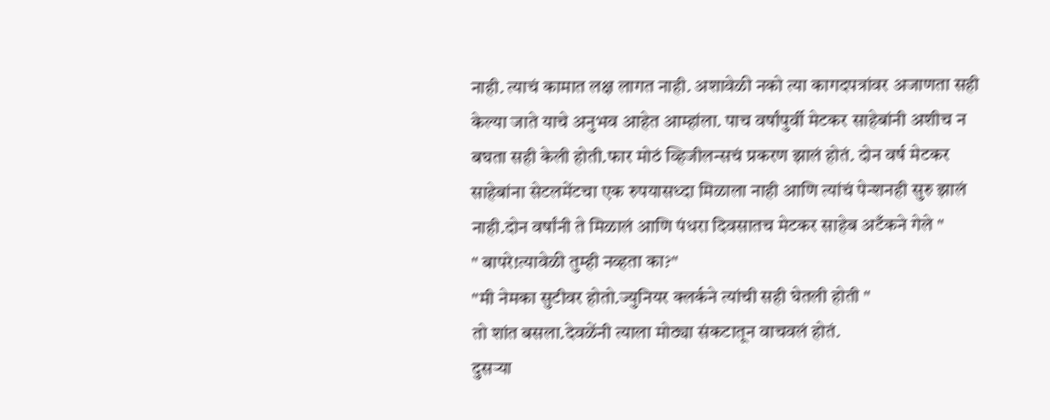नाही. त्याचं कामात लक्ष लागत नाही. अशावेळी नको त्या कागदपत्रांवर अजाणता सही केल्या जाते याचे अनुभव आहेत आम्हांला. पाच वर्षांपुर्वी मेटकर साहेबांनी अशीच न बघता सही केली होती.फार मोठं व्हिजीलन्सचं प्रकरण झालं होतं. दोन वर्ष मेटकर साहेबांना सेटलमेंटचा एक रुपयासध्दा मिळाला नाही आणि त्यांचं पेन्शनही सुरु झालं नाही.दोन वर्षांनी ते मिळालं आणि पंधरा दिवसातच मेटकर साहेब अटँकने गेले "
" बापरे!त्यावेळी तुम्ही नव्हता का?"
"मी नेमका सुटीवर होतो.ज्युनियर क्लर्कने त्यांची सही घेतली होती "
तो शांत बसला.देवळेंनी त्याला मोठ्या संकटातून वाचवलं होतं.
दुसऱ्या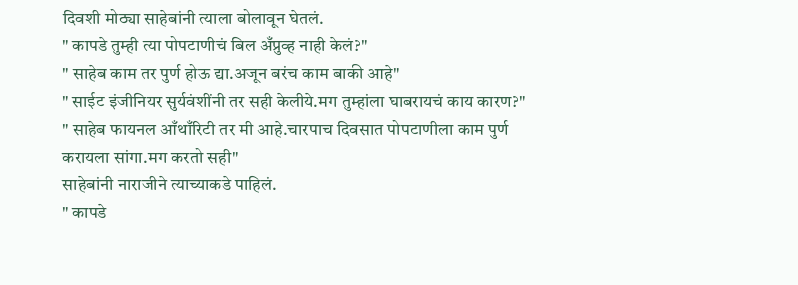दिवशी मोठ्या साहेबांनी त्याला बोलावून घेतलं.
" कापडे तुम्ही त्या पोपटाणीचं बिल अँप्रुव्ह नाही केलं?"
" साहेब काम तर पुर्ण होऊ द्या.अजून बरंच काम बाकी आहे"
" साईट इंजीनियर सुर्यवंशींनी तर सही केलीये.मग तुम्हांला घाबरायचं काय कारण?"
" साहेब फायनल आँथाँरिटी तर मी आहे.चारपाच दिवसात पोपटाणीला काम पुर्ण करायला सांगा.मग करतो सही"
साहेबांनी नाराजीने त्याच्याकडे पाहिलं.
" कापडे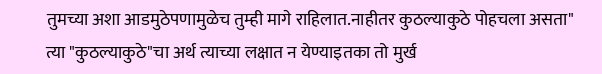तुमच्या अशा आडमुठेपणामुळेच तुम्ही मागे राहिलात.नाहीतर कुठल्याकुठे पोहचला असता"
त्या "कुठल्याकुठे"चा अर्थ त्याच्या लक्षात न येण्याइतका तो मुर्ख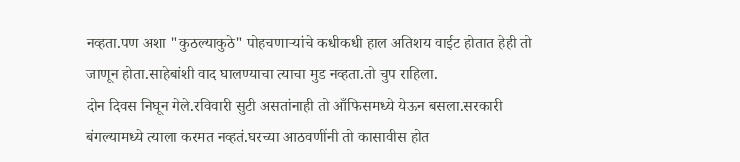नव्हता.पण अशा "कुठल्याकुठे" पोहचणाऱ्यांचे कधीकधी हाल अतिशय वाईट होतात हेही तो जाणून होता.साहेबांशी वाद घालण्याचा त्याचा मुड नव्हता.तो चुप राहिला.
दोन दिवस निघून गेले.रविवारी सुटी असतांनाही तो आँफिसमध्ये येऊन बसला.सरकारी बंगल्यामध्ये त्याला करमत नव्हतं.घरच्या आठवणींनी तो कासावीस होत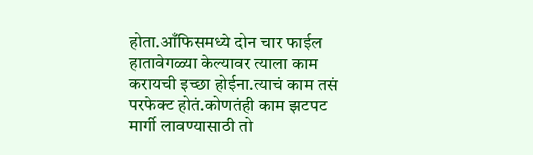होता.आँफिसमध्ये दोन चार फाईल हातावेगळ्या केल्यावर त्याला काम करायची इच्छा होईना.त्याचं काम तसं परफेक्ट होतं.कोणतंही काम झटपट मार्गी लावण्यासाठी तो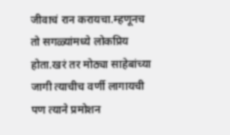जीवाचं रान करायचा.म्हणूनच तो सगळ्यांमध्ये लोकप्रिय होता.खरं तर मोठ्या साहेबांच्या जागी त्याचीच वर्णी लागायची पण त्याने प्रमोशन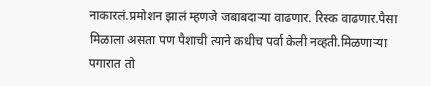नाकारलं.प्रमोशन झालं म्हणजे जबाबदाऱ्या वाढणार. रिस्क वाढणार.पैसा मिळाला असता पण पैशाची त्याने कधीच पर्वा केली नव्हती.मिळणाऱ्या पगारात तो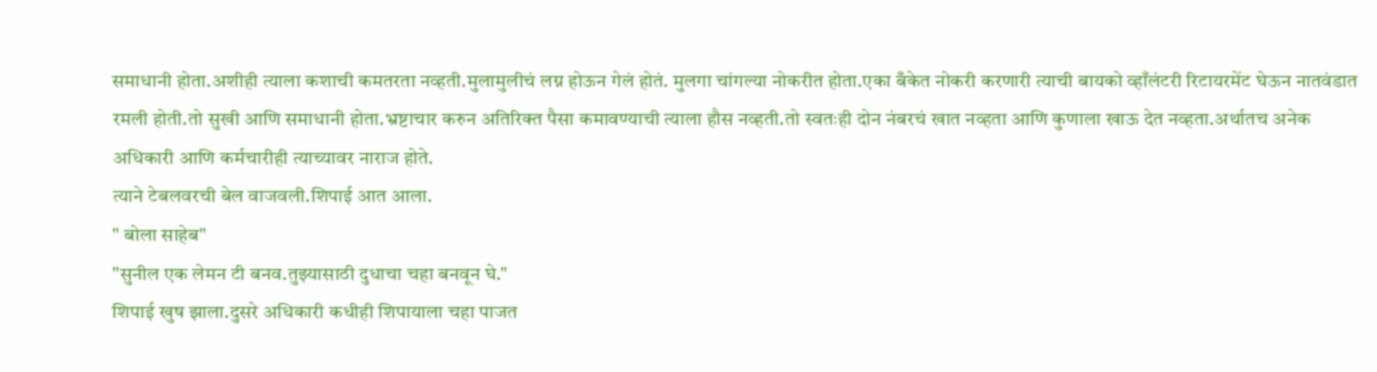समाधानी होता.अशीही त्याला कशाची कमतरता नव्हती.मुलामुलीचं लग्न होऊन गेलं होतं. मुलगा चांगल्या नोकरीत होता.एका बँकेत नोकरी करणारी त्याची बायको व्हाँलंटरी रिटायरमेंट घेऊन नातवंडात रमली होती.तो सुखी आणि समाधानी होता.भ्रष्टाचार करुन अतिरिक्त पैसा कमावण्याची त्याला हौस नव्हती.तो स्वतःही दोन नंबरचं खात नव्हता आणि कुणाला खाऊ देत नव्हता.अर्थातच अनेक अधिकारी आणि कर्मचारीही त्याच्यावर नाराज होते.
त्याने टेबलवरची बेल वाजवली.शिपाई आत आला.
" बोला साहेब"
"सुनील एक लेमन टी बनव.तुझ्यासाठी दुधाचा चहा बनवून घे."
शिपाई खुष झाला.दुसरे अधिकारी कधीही शिपायाला चहा पाजत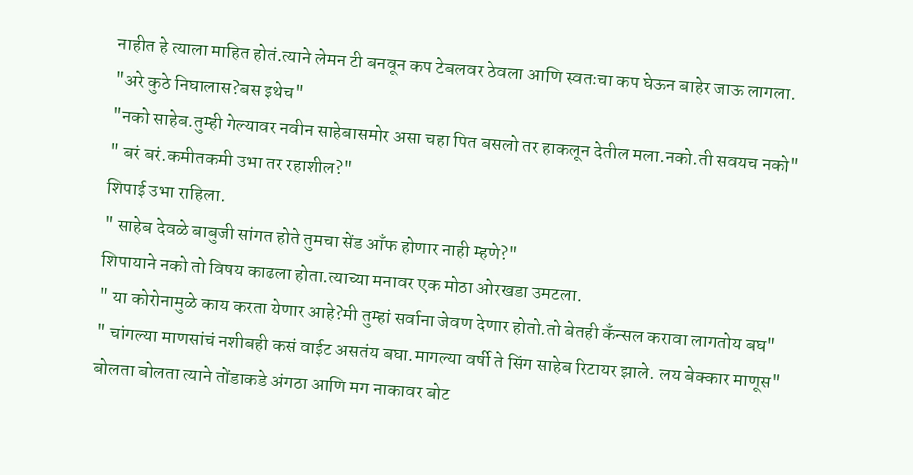नाहीत हे त्याला माहित होतं.त्याने लेमन टी बनवून कप टेबलवर ठेवला आणि स्वतःचा कप घेऊन बाहेर जाऊ लागला.
"अरे कुठे निघालास?बस इथेच"
"नको साहेब.तुम्ही गेल्यावर नवीन साहेबासमोर असा चहा पित बसलो तर हाकलून देतील मला.नको.ती सवयच नको"
" बरं बरं.कमीतकमी उभा तर रहाशील?"
शिपाई उभा राहिला.
" साहेब देवळे बाबुजी सांगत होते तुमचा सेंड आँफ होणार नाही म्हणे?"
शिपायाने नको तो विषय काढला होता.त्याच्या मनावर एक मोठा ओरखडा उमटला.
" या कोरोनामुळे काय करता येणार आहे?मी तुम्हां सर्वाना जेवण देणार होतो.तो बेतही कँन्सल करावा लागतोय बघ"
" चांगल्या माणसांचं नशीबही कसं वाईट असतंय बघा.मागल्या वर्षी ते सिंग साहेब रिटायर झाले. लय बेक्कार माणूस" बोलता बोलता त्याने तोंडाकडे अंगठा आणि मग नाकावर बोट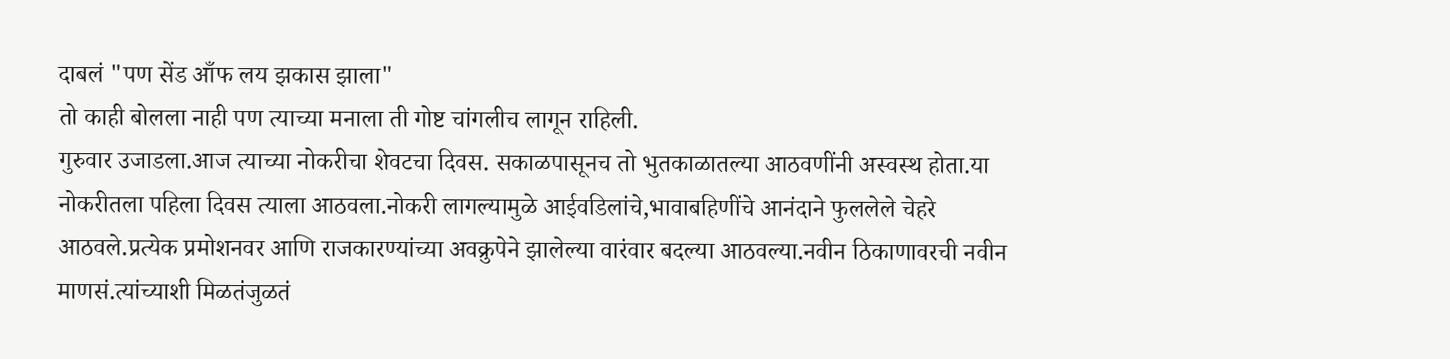दाबलं "पण सेंड आँफ लय झकास झाला"
तो काही बोलला नाही पण त्याच्या मनाला ती गोष्ट चांगलीच लागून राहिली.
गुरुवार उजाडला.आज त्याच्या नोकरीचा शेवटचा दिवस. सकाळपासूनच तो भुतकाळातल्या आठवणींनी अस्वस्थ होता.या नोकरीतला पहिला दिवस त्याला आठवला.नोकरी लागल्यामुळे आईवडिलांचे,भावाबहिणींचे आनंदाने फुललेले चेहरे आठवले.प्रत्येक प्रमोशनवर आणि राजकारण्यांच्या अवक्रुपेने झालेल्या वारंवार बदल्या आठवल्या.नवीन ठिकाणावरची नवीन माणसं.त्यांच्याशी मिळतंजुळतं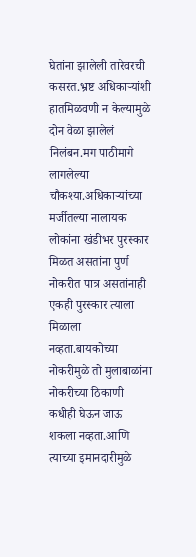घेतांना झालेली तारेवरची कसरत.भ्रष्ट अधिकाऱ्यांशी हातमिळवणी न केल्यामुळे दोन वेळा झालेलं निलंबन.मग पाठीमागे लागलेल्या चौकश्या.अधिकाऱ्यांच्या मर्जीतल्या नालायक लोकांना खंडीभर पुरस्कार मिळत असतांना पुर्ण नोकरीत पात्र असतांनाही एकही पुरस्कार त्याला मिळाला नव्हता.बायकोच्या नोकरीमुळे तो मुलाबाळांना नोकरीच्या ठिकाणी कधीही घेऊन जाऊ शकला नव्हता.आणि त्याच्या इमानदारीमुळे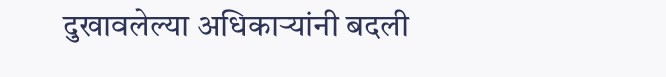दुखावलेल्या अधिकाऱ्यांनी बदली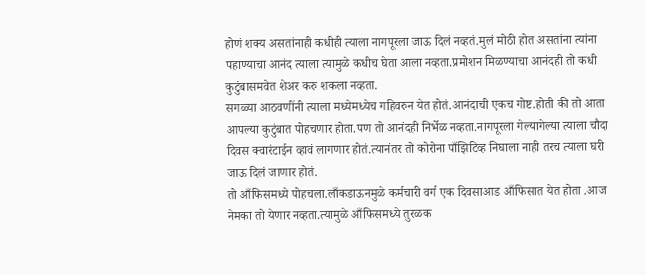होणं शक्य असतांनाही कधीही त्याला नागपूरला जाऊ दिलं नव्हतं.मुलं मोठी होत असतांना त्यांना पहाण्याचा आनंद त्याला त्यामुळे कधीच घेता आला नव्हता.प्रमोशन मिळण्याचा आनंदही तो कधी कुटुंबासमवेत शेअर करु शकला नव्हता.
सगळ्या आठवणींनी त्याला मध्येमध्येच गहिवरुन येत होतं.आनंदाची एकच गोष्ट.होती की तो आता आपल्या कुटुंबात पोहचणार होता.पण तो आनंदही निर्भेळ नव्हता.नागपूरला गेल्यागेल्या त्याला चौदा दिवस क्वारंटाईन व्हावं लागणार होतं.त्यानंतर तो कोरोना पाँझिटिव्ह निघाला नाही तरच त्याला घरी जाऊ दिलं जाणार होतं.
तो आँफिसमध्ये पोहचला.लाँकडाऊनमुळे कर्मचारी वर्ग एक दिवसाआड आँफिसात येत होता .आज नेमका तो येणार नव्हता.त्यामुळे आँफिसमध्ये तुरळक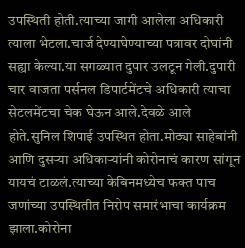उपस्थिती होती.त्याच्या जागी आलेला अधिकारी त्याला भेटला.चार्ज देण्याघेण्याच्या पत्रावर दोघांनी सह्या केल्या.या सगळ्यात दुपार उलटून गेली.दुपारी चार वाजता पर्सनल डिपार्टमेंटचे अधिकारी त्याचा सेटलमेंटचा चेक घेऊन आले.देवळे आले होते.सुनिल शिपाई उपस्थित होता.मोठ्या साहेबांनी आणि दुसऱ्या अधिकाऱ्यांनी कोरोनाचं कारण सांगून यायचं टाळलं.त्याच्या केबिनमध्येच फक्त पाच जणांच्या उपस्थितीत निरोप समारंभाचा कार्यक्रम झाला.कोरोना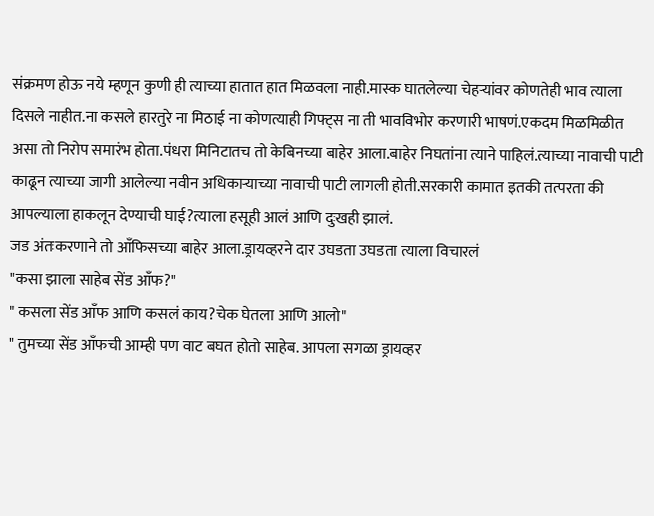संक्रमण होऊ नये म्हणून कुणी ही त्याच्या हातात हात मिळवला नाही.मास्क घातलेल्या चेहऱ्यांवर कोणतेही भाव त्याला दिसले नाहीत.ना कसले हारतुरे ना मिठाई ना कोणत्याही गिफ्ट्स ना ती भावविभोर करणारी भाषणं.एकदम मिळमिळीत असा तो निरोप समारंभ होता.पंधरा मिनिटातच तो केबिनच्या बाहेर आला.बाहेर निघतांना त्याने पाहिलं.त्याच्या नावाची पाटी काढून त्याच्या जागी आलेल्या नवीन अधिकाऱ्याच्या नावाची पाटी लागली होती.सरकारी कामात इतकी तत्परता की आपल्याला हाकलून देण्याची घाई?त्याला हसूही आलं आणि दुःखही झालं.
जड अंतःकरणाने तो आँफिसच्या बाहेर आला.ड्रायव्हरने दार उघडता उघडता त्याला विचारलं
"कसा झाला साहेब सेंड आँफ?"
" कसला सेंड आँफ आणि कसलं काय?चेक घेतला आणि आलो"
" तुमच्या सेंड आँफची आम्ही पण वाट बघत होतो साहेब. आपला सगळा ड्रायव्हर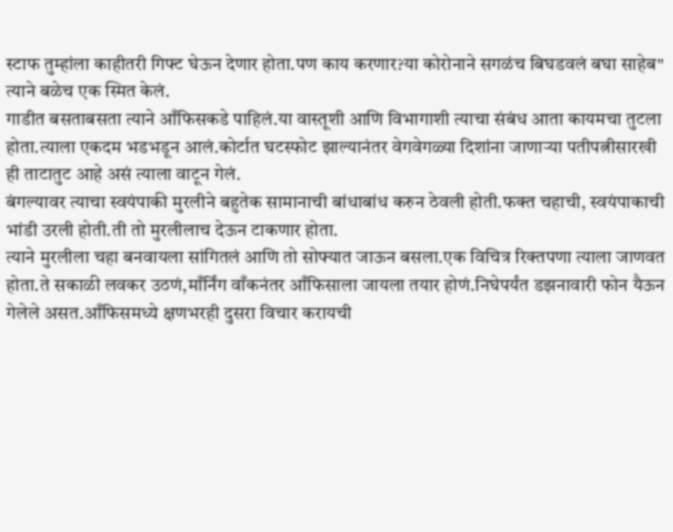स्टाफ तुम्हांला काहीतरी गिफ्ट घेऊन देणार होता.पण काय करणार?या कोरोनाने सगळंच बिघडवलं बघा साहेब"
त्याने बळेच एक स्मित केलं.
गाडीत बसताबसता त्याने आँफिसकडे पाहिलं.या वास्तूशी आणि विभागाशी त्याचा संबंध आता कायमचा तुटला होता.त्याला एकदम भडभडून आलं.कोर्टात घटस्फोट झाल्यानंतर वेगवेगळ्या दिशांना जाणाऱ्या पतीपत्नीसारखी ही ताटातुट आहे असं त्याला वाटून गेलं.
बंगल्यावर त्याचा स्वयंपाकी मुरलीने बहुतेक सामानाची बांधाबांध करुन ठेवली होती.फक्त चहाची, स्वयंपाकाची भांडी उरली होती.ती तो मुरलीलाच देऊन टाकणार होता.
त्याने मुरलीला चहा बनवायला सांगितलं आणि तो सोफ्यात जाऊन बसला.एक विचित्र रिक्तपणा त्याला जाणवत होता.ते सकाळी लवकर उठणं,माँर्निंग वाँकनंतर आँफिसाला जायला तयार होणं.निघेपर्यंत डझनावारी फोन यैऊन गेलेले असत.आँफिसमध्ये क्षणभरही दुसरा विचार करायची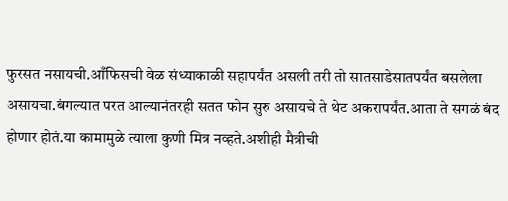फुरसत नसायची.आँफिसची वेळ संध्याकाळी सहापर्यंत असली तरी तो सातसाडेसातपर्यंत बसलेला असायचा.बंगल्यात परत आल्यानंतरही सतत फोन सुरु असायचे ते थेट अकरापर्यंत.आता ते सगळं बंद होणार होतं.या कामामुळे त्याला कुणी मित्र नव्हते.अशीही मैत्रीची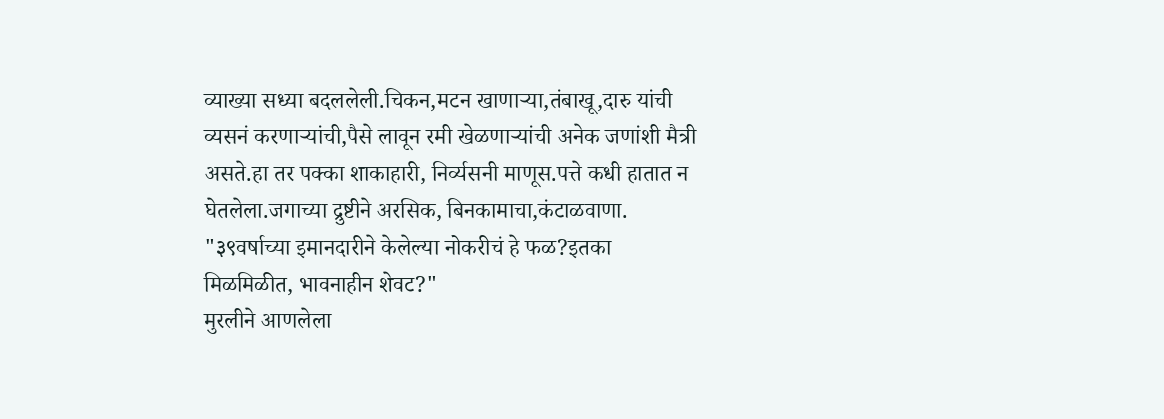व्याख्या सध्या बदललेली.चिकन,मटन खाणाऱ्या,तंबाखू,दारु यांची व्यसनं करणाऱ्यांची,पैसे लावून रमी खेळणाऱ्यांची अनेक जणांशी मैत्री असते.हा तर पक्का शाकाहारी, निर्व्यसनी माणूस.पत्ते कधी हातात न घेतलेला.जगाच्या द्रुष्टीने अरसिक, बिनकामाचा,कंटाळवाणा.
"३९वर्षाच्या इमानदारीने केलेल्या नोकरीचं हे फळ?इतका मिळमिळीत, भावनाहीन शेवट?"
मुरलीने आणलेला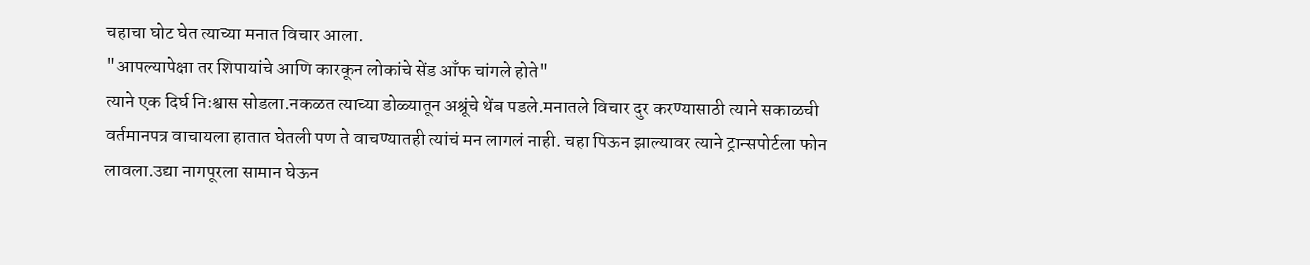चहाचा घोट घेत त्याच्या मनात विचार आला.
"आपल्यापेक्षा तर शिपायांचे आणि कारकून लोकांचे सेंड आँफ चांगले होते"
त्याने एक दिर्घ निःश्वास सोडला.नकळत त्याच्या डोळ्यातून अश्रूंचे थेंब पडले.मनातले विचार दुर करण्यासाठी त्याने सकाळची वर्तमानपत्र वाचायला हातात घेतली पण ते वाचण्यातही त्यांचं मन लागलं नाही. चहा पिऊन झाल्यावर त्याने ट्रान्सपोर्टला फोन लावला.उद्या नागपूरला सामान घेऊन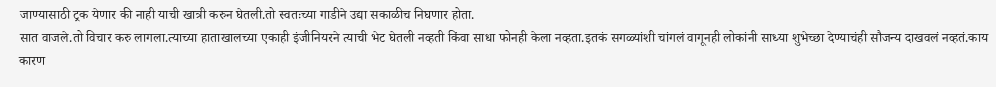जाण्यासाठी ट्रक येणार की नाही याची खात्री करुन घेतली.तो स्वतःच्या गाडीने उद्या सकाळीच निघणार होता.
सात वाजले.तो विचार करु लागला.त्याच्या हाताखालच्या एकाही इंजीनियरने त्याची भेट घेतली नव्हती किंवा साधा फोनही केला नव्हता.इतकं सगळ्यांशी चांगलं वागूनही लोकांनी साध्या शुभेच्छा देण्याचंही सौजन्य दाखवलं नव्हतं.काय कारण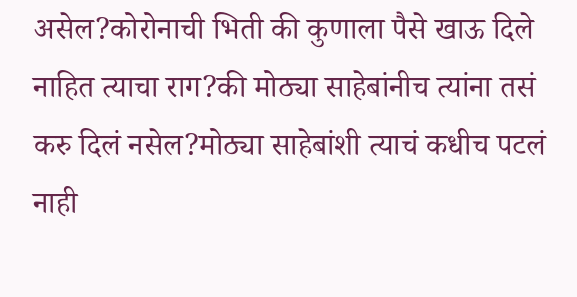असेल?कोरोनाची भिती की कुणाला पैसे खाऊ दिले नाहित त्याचा राग?की मोठ्या साहेबांनीच त्यांना तसं करु दिलं नसेल?मोठ्या साहेबांशी त्याचं कधीच पटलं नाही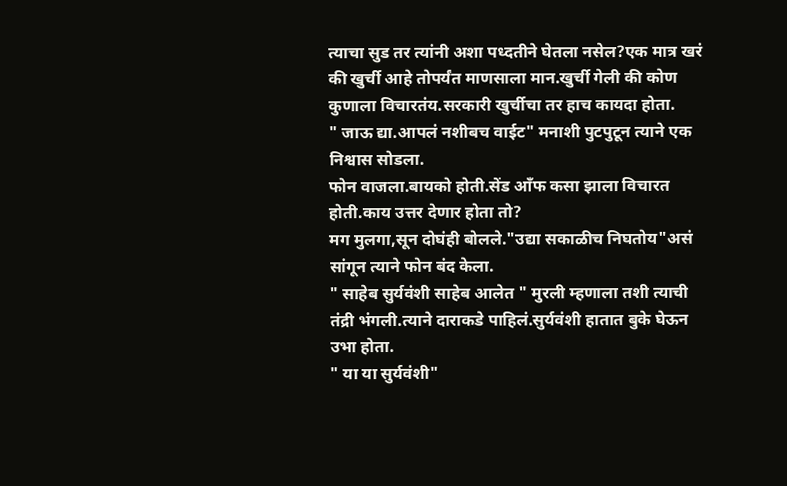त्याचा सुड तर त्यांनी अशा पध्दतीने घेतला नसेल?एक मात्र खरं की खुर्ची आहे तोपर्यंत माणसाला मान.खुर्ची गेली की कोण कुणाला विचारतंय.सरकारी खुर्चीचा तर हाच कायदा होता.
" जाऊ द्या.आपलं नशीबच वाईट" मनाशी पुटपुटून त्याने एक निश्वास सोडला.
फोन वाजला.बायको होती.सेंड आँफ कसा झाला विचारत होती.काय उत्तर देणार होता तो?
मग मुलगा,सून दोघंही बोलले."उद्या सकाळीच निघतोय"असं सांगून त्याने फोन बंद केला.
" साहेब सुर्यवंशी साहेब आलेत " मुरली म्हणाला तशी त्याची तंद्री भंगली.त्याने दाराकडे पाहिलं.सुर्यवंशी हातात बुके घेऊन उभा होता.
" या या सुर्यवंशी"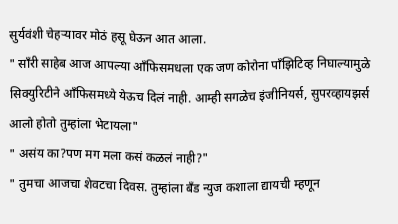सुर्यवंशी चेहऱ्यावर मोठं हसू घेऊन आत आला.
" साँरी साहेब आज आपल्या आँफिसमधला एक जण कोरोना पाँझिटिव्ह निघाल्यामुळे सिक्युरिटीने आँफिसमध्ये येऊच दिलं नाही. आम्ही सगळेच इंजीनियर्स, सुपरव्हायझर्स आलो होतो तुम्हांला भेटायला"
" असंय का?पण मग मला कसं कळलं नाही?"
" तुमचा आजचा शेवटचा दिवस. तुम्हांला बँड न्युज कशाला द्यायची म्हणून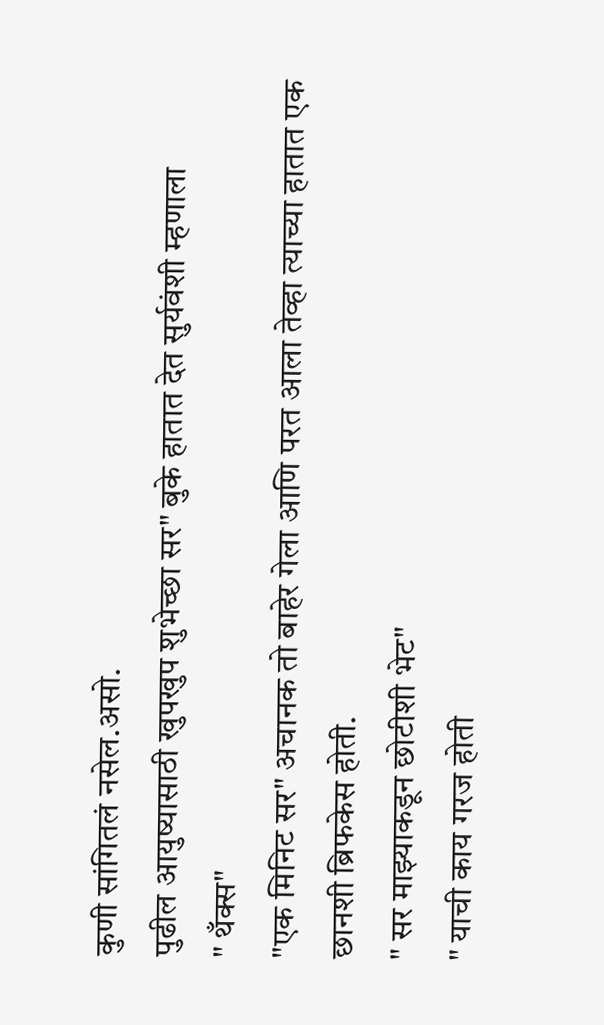कुणी सांगितलं नसेल.असो.
पुढील आयुष्यासाठी खुपखुप शुभेच्छा सर" बुके हातात देत सुर्यवंशी म्हणाला
" थँक्स"
"एक मिनिट सर" अचानक तो बाहेर गेला आणि परत आला तेव्हा त्याच्या हातात एक छानशी ब्रिफकेस होती.
" सर माझ्याकडून छोटीशी भेट"
" याची काय गरज होती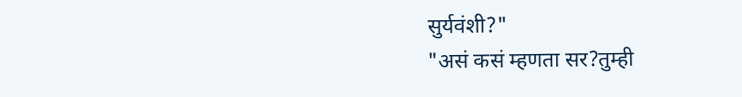सुर्यवंशी?"
"असं कसं म्हणता सर?तुम्ही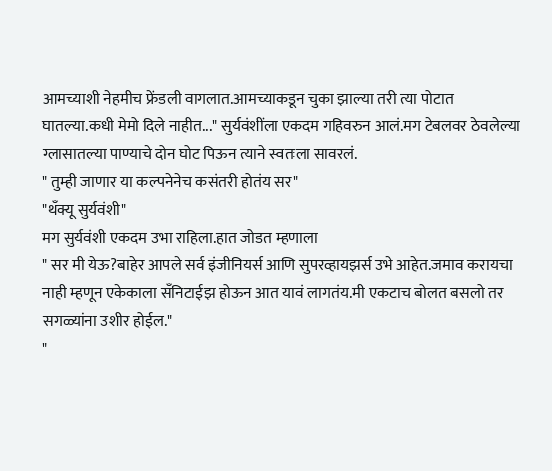आमच्याशी नेहमीच फ्रेंडली वागलात.आमच्याकडून चुका झाल्या तरी त्या पोटात घातल्या.कधी मेमो दिले नाहीत..." सुर्यवंशींला एकदम गहिवरुन आलं.मग टेबलवर ठेवलेल्या ग्लासातल्या पाण्याचे दोन घोट पिऊन त्याने स्वतःला सावरलं.
" तुम्ही जाणार या कल्पनेनेच कसंतरी होतंय सर"
"थँक्यू सुर्यवंशी"
मग सुर्यवंशी एकदम उभा राहिला.हात जोडत म्हणाला
" सर मी येऊ?बाहेर आपले सर्व इंजीनियर्स आणि सुपरव्हायझर्स उभे आहेत.जमाव करायचा नाही म्हणून एकेकाला सँनिटाईझ होऊन आत यावं लागतंय.मी एकटाच बोलत बसलो तर सगळ्यांना उशीर होईल."
"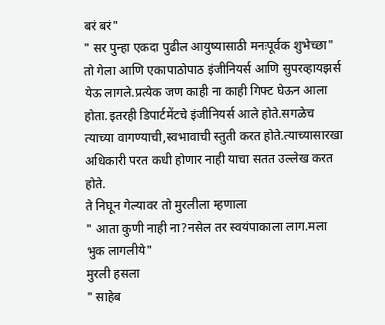बरं बरं"
" सर पुन्हा एकदा पुढील आयुष्यासाठी मनःपूर्वक शुभेच्छा"
तो गेला आणि एकापाठोपाठ इंजीनियर्स आणि सुपरव्हायझर्स येऊ लागले.प्रत्येक जण काही ना काही गिफ्ट घेऊन आला होता.इतरही डिपार्टमेंटचे इंजीनियर्स आले होते.सगळेच त्याच्या वागण्याची,स्वभावाची स्तुती करत होते.त्याच्यासारखा अधिकारी परत कधी होणार नाही याचा सतत उल्लेख करत होते.
ते निघून गेल्यावर तो मुरलीला म्हणाला
" आता कुणी नाही ना?नसेल तर स्वयंपाकाला लाग.मला भुक लागलीये"
मुरली हसला
" साहेब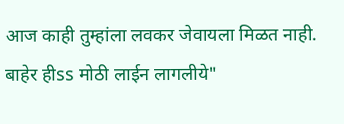आज काही तुम्हांला लवकर जेवायला मिळत नाही. बाहेर हीss मोठी लाईन लागलीये"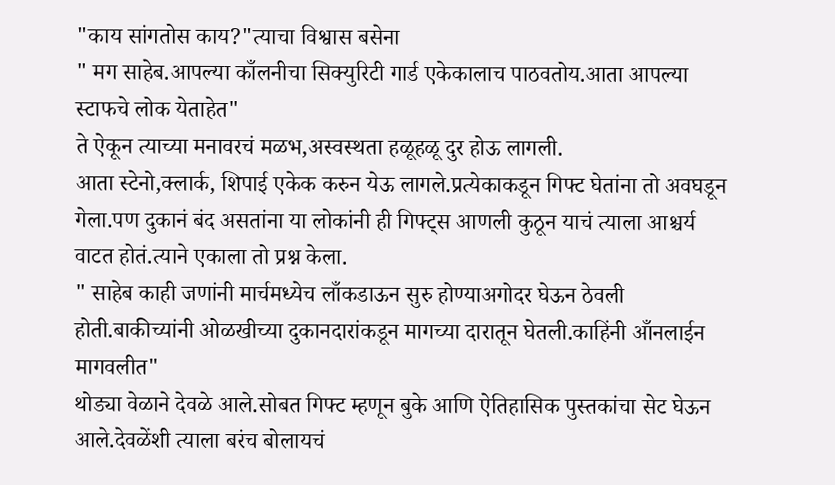"काय सांगतोस काय?"त्याचा विश्वास बसेना
" मग साहेब.आपल्या काँलनीचा सिक्युरिटी गार्ड एकेकालाच पाठवतोय.आता आपल्या स्टाफचे लोक येताहेत"
ते ऐकून त्याच्या मनावरचं मळभ,अस्वस्थता हळूहळू दुर होऊ लागली.
आता स्टेनो,क्लार्क, शिपाई एकेक करुन येऊ लागले.प्रत्येकाकडून गिफ्ट घेतांना तो अवघडून गेला.पण दुकानं बंद असतांना या लोकांनी ही गिफ्ट्स आणली कुठून याचं त्याला आश्चर्य वाटत होतं.त्याने एकाला तो प्रश्न केला.
" साहेब काही जणांनी मार्चमध्येच लाँकडाऊन सुरु होण्याअगोदर घेऊन ठेवली होती.बाकीच्यांनी ओळखीच्या दुकानदारांकडून मागच्या दारातून घेतली.काहिंनी आँनलाईन मागवलीत"
थोड्या वेळाने देवळे आले.सोबत गिफ्ट म्हणून बुके आणि ऐतिहासिक पुस्तकांचा सेट घेऊन आले.देवळेंशी त्याला बरंच बोलायचं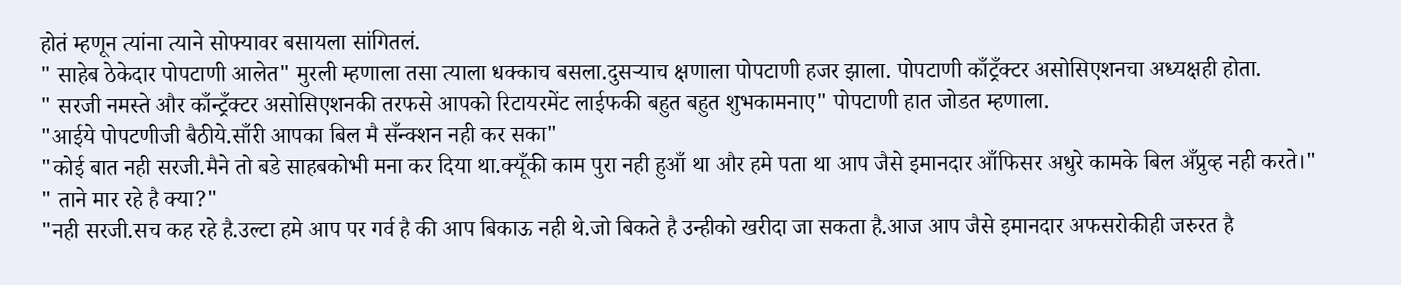होतं म्हणून त्यांना त्याने सोफ्यावर बसायला सांगितलं.
" साहेब ठेकेदार पोपटाणी आलेत" मुरली म्हणाला तसा त्याला धक्काच बसला.दुसऱ्याच क्षणाला पोपटाणी हजर झाला. पोपटाणी काँट्रँक्टर असोसिएशनचा अध्यक्षही होता.
" सरजी नमस्ते और काँन्ट्रँक्टर असोसिएशनकी तरफसे आपको रिटायरमेंट लाईफकी बहुत बहुत शुभकामनाए" पोपटाणी हात जोडत म्हणाला.
"आईये पोपटणीजी बैठीये.साँरी आपका बिल मै सँन्क्शन नही कर सका"
"कोई बात नही सरजी.मैने तो बडे साहबकोभी मना कर दिया था.क्यूँकी काम पुरा नही हुआँ था और हमे पता था आप जैसे इमानदार आँफिसर अधुरे कामके बिल अँप्रुव्ह नही करते।"
" ताने मार रहे है क्या?"
"नही सरजी.सच कह रहे है.उल्टा हमे आप पर गर्व है की आप बिकाऊ नही थे.जो बिकते है उन्हीको खरीदा जा सकता है.आज आप जैसे इमानदार अफसरोकीही जरुरत है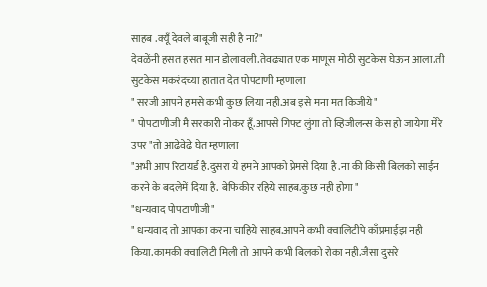साहब .क्यूँ देवले बाबूजी सही है ना?"
देवळेंनी हसत हसत मान डोलावली.तेवढ्यात एक माणूस मोठी सुटकेस घेऊन आला.ती सुटकेस मकरंदच्या हातात देत पोपटाणी म्हणाला
" सरजी आपने हमसे कभी कुछ लिया नही.अब इसे मना मत किजीये"
" पोपटाणीजी मै सरकारी नोकर हूँ.आपसे गिफ्ट लुंगा तो व्हिजीलन्स केस हो जायेगा मेरे उपर "तो आढेवेढे घेत म्हणाला
"अभी आप रिटायर्ड है.दुसरा ये हमने आपको प्रेमसे दिया है .ना की किसी बिलको साईन करने के बदलेमें दिया है. बेफिकीर रहिये साहब.कुछ नही होगा "
"धन्यवाद पोपटाणीजी"
" धन्यवाद तो आपका करना चाहिये साहब.आपने कभी क्वालिटीपे काँप्रमाईझ नही किया.कामकी क्वालिटी मिली तो आपने कभी बिलको रोका नही.जैसा दुसरे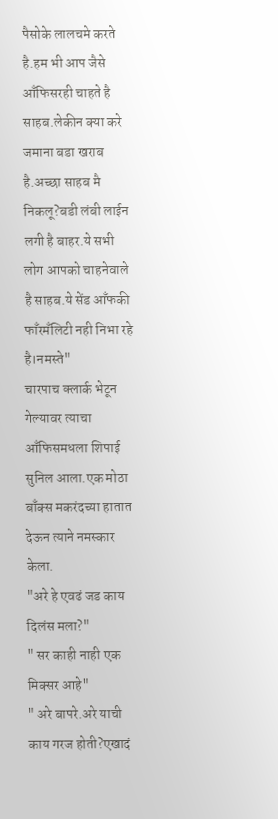पैसोके लालचमे करते है.हम भी आप जैसे आँफिसरही चाहते है साहब.लेकीन क्या करे जमाना बडा खराब है.अच्छा साहब मै निकलू?बडी लंबी लाईन लगी है बाहर.ये सभी लोग आपको चाहनेवाले है साहब.ये सेंड आँफकी फाँरमँलिटी नही निभा रहे है।नमस्ते"
चारपाच क्लार्क भेटून गेल्यावर त्याचा आँफिसमधला शिपाई सुनिल आला.एक मोठा बाँक्स मकरंदच्या हातात देऊन त्याने नमस्कार केला.
"अरे हे एवढं जड काय दिलंस मला?"
" सर काही नाही एक मिक्सर आहे"
" अरे बापरे.अरे याची काय गरज होती?एखादं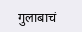गुलाबाचं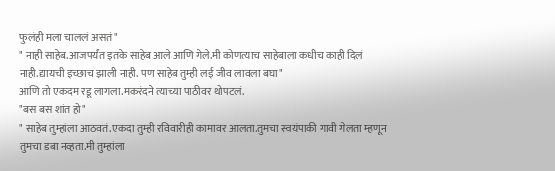फुलंही मला चाललं असतं"
" नाही साहेब.आजपर्यंत इतके साहेब आले आणि गेले.मी कोणत्याच साहेबाला कधीच काही दिलं नाही.द्यायची इच्छाच झाली नाही. पण साहेब तुम्ही लई जीव लावला बघा"
आणि तो एकदम रडू लागला.मकरंदने त्याच्या पाठीवर थोपटलं.
"बस बस शांत हो"
" साहेब तुम्हांला आठवतं.एकदा तुम्ही रविवारीही कामावर आलता.तुमचा स्वयंपाकी गावी गेलता म्हणून तुमचा डबा नव्हता.मी तुम्हांला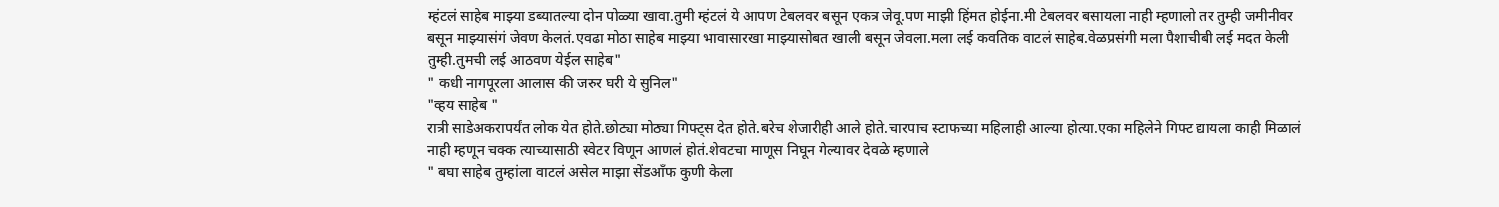म्हंटलं साहेब माझ्या डब्यातल्या दोन पोळ्या खावा.तुमी म्हंटलं ये आपण टेबलवर बसून एकत्र जेवू.पण माझी हिंमत होईना.मी टेबलवर बसायला नाही म्हणालो तर तुम्ही जमीनीवर बसून माझ्यासंगं जेवण केलतं.एवढा मोठा साहेब माझ्या भावासारखा माझ्यासोबत खाली बसून जेवला.मला लई कवतिक वाटलं साहेब.वेळप्रसंगी मला पैशाचीबी लई मदत केली तुम्ही.तुमची लई आठवण येईल साहेब"
" कधी नागपूरला आलास की जरुर घरी ये सुनिल"
"व्हय साहेब "
रात्री साडेअकरापर्यंत लोक येत होते.छोट्या मोठ्या गिफ्ट्स देत होते.बरेच शेजारीही आले होते.चारपाच स्टाफच्या महिलाही आल्या होत्या.एका महिलेने गिफ्ट द्यायला काही मिळालं नाही म्हणून चक्क त्याच्यासाठी स्वेटर विणून आणलं होतं.शेवटचा माणूस निघून गेल्यावर देवळे म्हणाले
" बघा साहेब तुम्हांला वाटलं असेल माझा सेंडआँफ कुणी केला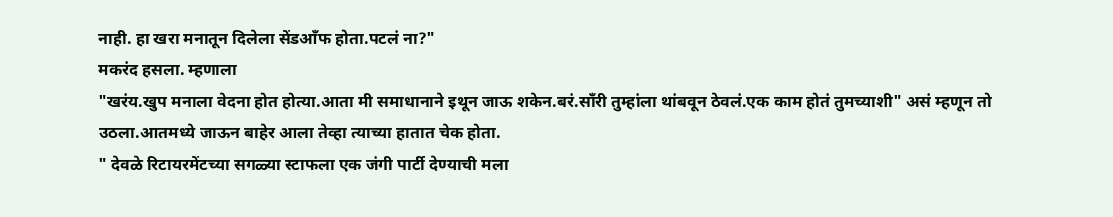नाही. हा खरा मनातून दिलेला सेंडआँफ होता.पटलं ना?"
मकरंद हसला. म्हणाला
"खरंय.खुप मनाला वेदना होत होत्या.आता मी समाधानाने इथून जाऊ शकेन.बरं.साँरी तुम्हांला थांबवून ठेवलं.एक काम होतं तुमच्याशी" असं म्हणून तो उठला.आतमध्ये जाऊन बाहेर आला तेव्हा त्याच्या हातात चेक होता.
" देवळे रिटायरमेंटच्या सगळ्या स्टाफला एक जंगी पार्टी देण्याची मला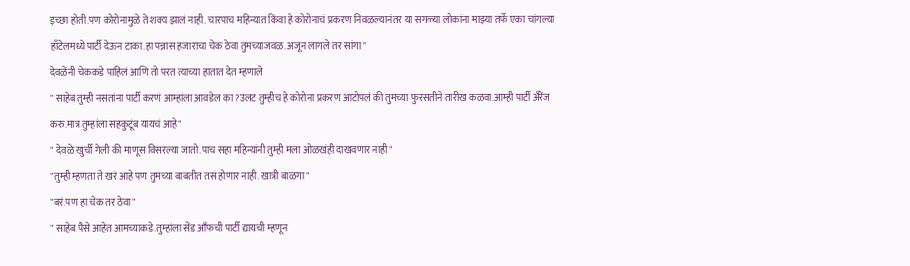इच्छा होती.पण कोरोनामुळे ते शक्य झालं नाही. चारपाच महिन्यात किंवा हे कोरोनाचं प्रकरण निवळल्यानंतर या सगळ्या लोकांना माझ्या तर्फे एका चांगल्या हाँटेलमध्ये पार्टी देऊन टाका.हा पन्नास हजाराचा चेक ठेवा तुमच्याजवळ.अजून लागले तर सांगा"
देवळेंनी चेककडे पाहिलं आणि तो परत त्याच्या हातात देत म्हणाले
" साहेब तुम्ही नसतांना पार्टी करणं आम्हांला आवडेल का?उलट तुम्हीच हे कोरोना प्रकरण आटोपलं की तुमच्या फुरसतीने तारीख कळवा.आम्ही पार्टी अँरेंज करु.मात्र तुम्हांला सहकुटूंब यायचं आहे"
" देवळे खुर्ची गेली की माणूस विसरल्या जातो.पाच सहा महिन्यांनी तुम्ही मला ओळखंही दाखवणार नाही"
"तुम्ही म्हणता ते खरं आहे पण तुमच्या बाबतीत तसं होणार नाही. खात्री बाळगा "
"बरं.पण हा चेक तर ठेवा"
" साहेब पैसे आहेत आमच्याकडे.तुम्हांला सेंड आँफची पार्टी द्यायची म्हणून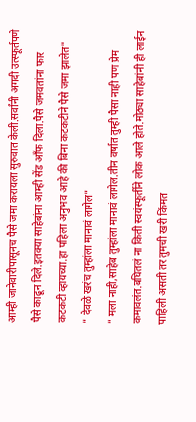आम्ही जानेवारीपासूनच पैसे जमा करायला सुरुवात केली.सर्वांनी अगदी उत्स्फूर्तपणे पैसे काढून दिले.इतक्या साहेबांना आम्ही सेंड आँफ दिला.पैसे जमवतांना फार कटकटी व्हायच्या.हा पहिला अनुभव आहे की बिना कटकटीने पैसे जमा झालेत"
" देवळे खरंच तुम्हांला मानावं लागेल"
" मला नाही,साहेब तुम्हांला मानावं लागेल.तीन वर्षात तुम्ही पैसा नाही पण प्रेम कमावलंत.बघितलं ना किती स्वयंस्फूर्तीने लोक आले होते.मोठ्या साहेबांनी ही लाईन पाहिली असती तर तुमची खरी किंमत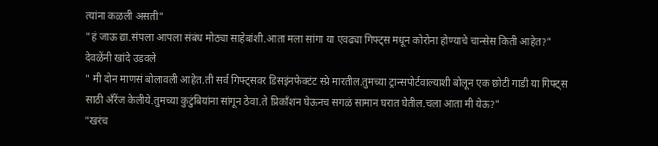त्यांना कळली असती"
"हं जाऊ द्या.संपला आपला संबंध मोठ्या साहेबांशी.आता मला सांगा या एवढ्या गिफ्ट्स मधून कोरोना होण्याचे चान्सेस किती आहेत?"
देवळेंनी खांदे उडवले
" मी दोन माणसं बोलावली आहेत.ती सर्व गिफ्ट्सवर डिसइंनफेक्टंट स्प्रे मारतील.तुमच्या ट्रान्सपोर्टवाल्याशी बोलून एक छोटी गाडी या गिफ्ट्स साठी अँरेंज केलीये.तुमच्या कुटुंबियांना सांगून ठेवा.ते प्रिकाँशन घेऊनच सगळं सामान घरात घेतील.चला आता मी येऊ?"
"खरंच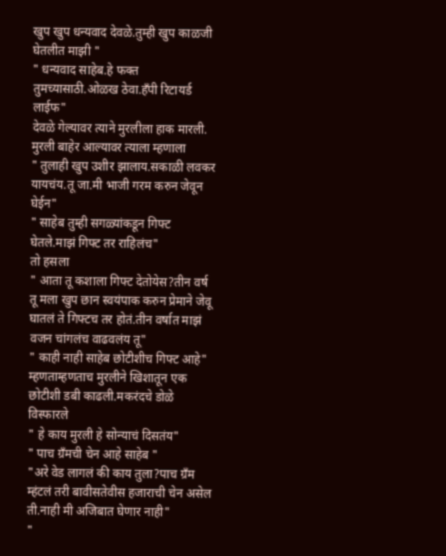खुप खुप धन्यवाद देवळे.तुम्ही खुप काळजी घेतलीत माझी "
" धन्यवाद साहेब.हे फक्त तुमच्यासाठी.ओळख ठेवा.हँपी रिटायर्ड लाईफ"
देवळे गेल्यावर त्याने मुरलीला हाक मारली.
मुरली बाहेर आल्यावर त्याला म्हणाला
" तुलाही खुप उशीर झालाय.सकाळी लवकर यायचंय.तू जा.मी भाजी गरम करुन जेवून घेईन"
" साहेब तुम्ही सगळ्यांकडून गिफ्ट घेतले.माझं गिफ्ट तर राहिलंच"
तो हसला
" आता तू कशाला गिफ्ट देतोयेस?तीन वर्ष तू मला खुप छान स्वयंपाक करुन प्रेमाने जेवू घातलं ते गिफ्टच तर होतं.तीन वर्षात माझं वजन चांगलंच वाढवलंय तू"
" काही नाही साहेब छोटीशीच गिफ्ट आहे" म्हणताम्हणताच मुरलीने खिशातून एक छोटीशी डबी काढली.मकरंदचे डोळे विस्फारले
" हे काय मुरली हे सोन्याचं दिसतंय"
" पाच ग्रँमची चेन आहे साहेब "
"अरे वेड लागलं की काय तुला?पाच ग्रँम म्हंटलं तरी बावीसतेवीस हजाराची चेन असेल ती.नाही मी अजिबात घेणार नाही"
"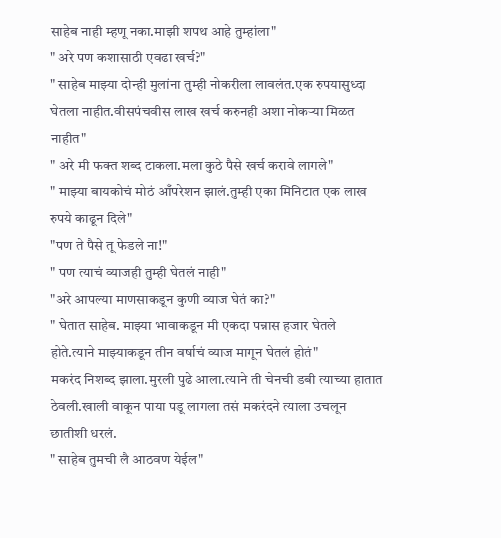साहेब नाही म्हणू नका.माझी शपथ आहे तुम्हांला"
" अरे पण कशासाठी एवढा खर्च?"
" साहेब माझ्या दोन्ही मुलांना तुम्ही नोकरीला लावलंत.एक रुपयासुध्दा घेतला नाहीत.वीसपंचवीस लाख खर्च करुनही अशा नोकऱ्या मिळत नाहीत"
" अरे मी फक्त शब्द टाकला.मला कुठे पैसे खर्च करावे लागले"
" माझ्या बायकोचं मोठं आँपरेशन झालं.तुम्ही एका मिनिटात एक लाख रुपये काढून दिले"
"पण ते पैसे तू फेडले ना!"
" पण त्याचं व्याजही तुम्ही घेतलं नाही"
"अरे आपल्या माणसाकडून कुणी व्याज घेतं का?"
" घेतात साहेब. माझ्या भावाकडून मी एकदा पन्नास हजार घेतले होते.त्याने माझ्याकडून तीन वर्षाचं व्याज मागून घेतलं होतं"
मकरंद निशब्द झाला.मुरली पुढे आला.त्याने ती चेनची डबी त्याच्या हातात ठेवली.खाली वाकून पाया पडू लागला तसं मकरंदने त्याला उचलून छातीशी धरलं.
" साहेब तुमची लै आठवण येईल"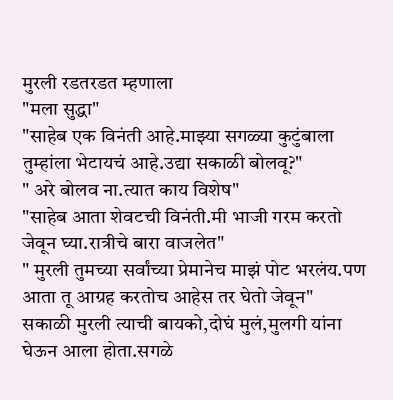मुरली रडतरडत म्हणाला
"मला सुद्धा"
"साहेब एक विनंती आहे.माझ्या सगळ्या कुटुंबाला तुम्हांला भेटायचं आहे.उद्या सकाळी बोलवू?"
" अरे बोलव ना.त्यात काय विशेष"
"साहेब आता शेवटची विनंती.मी भाजी गरम करतो जेवून घ्या.रात्रीचे बारा वाजलेत"
" मुरली तुमच्या सर्वांच्या प्रेमानेच माझं पोट भरलंय.पण आता तू आग्रह करतोच आहेस तर घेतो जेवून"
सकाळी मुरली त्याची बायको,दोघं मुलं,मुलगी यांना घेऊन आला होता.सगळे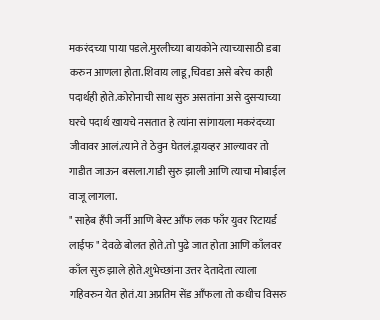मकरंदच्या पाया पडले.मुरलीच्या बायकोने त्याच्यासाठी डबा करुन आणला होता.शिवाय लाडू,चिवडा असे बरेच काही पदार्थही होते.कोरोनाची साथ सुरु असतांना असे दुसऱ्याच्या घरचे पदार्थ खायचे नसतात हे त्यांना सांगायला मकरंदच्या जीवावर आलं.त्याने ते ठेवुन घेतलं.ड्रायव्हर आल्यावर तो गाडीत जाऊन बसला.गाडी सुरु झाली आणि त्याचा मोबाईल वाजू लागला.
" साहेब हँपी जर्नी आणि बेस्ट आँफ लक फाँर युवर रिटायर्ड लाईफ " देवळे बोलत होते.तो पुढे जात होता आणि काँलवर काँल सुरु झाले होते.शुभेच्छांना उत्तर देतादेता त्याला गहिवरुन येत होतं.या अप्रतिम सेंड आँफला तो कधीच विसरु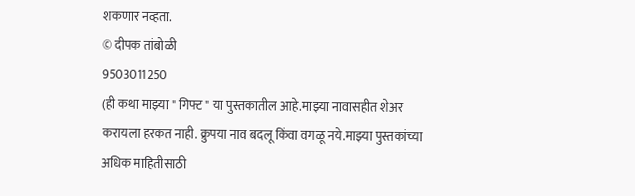शकणार नव्हता.
© दीपक तांबोळी
9503011250
(ही कथा माझ्या " गिफ्ट " या पुस्तकातील आहे.माझ्या नावासहीत शेअर करायला हरकत नाही. क्रुपया नाव बदलू किंवा वगळू नये.माझ्या पुस्तकांच्या अधिक माहितीसाठी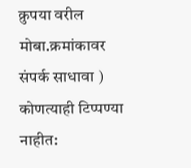क्रुपया वरील मोबा.क्रमांकावर संपर्क साधावा )
कोणत्याही टिप्पण्या नाहीत: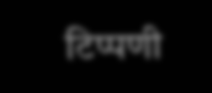टिप्पणी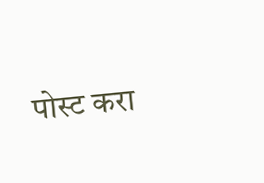पोस्ट करा